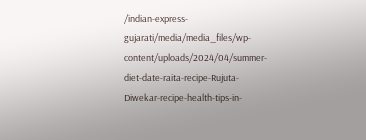/indian-express-gujarati/media/media_files/wp-content/uploads/2024/04/summer-diet-date-raita-recipe-Rujuta-Diwekar-recipe-health-tips-in-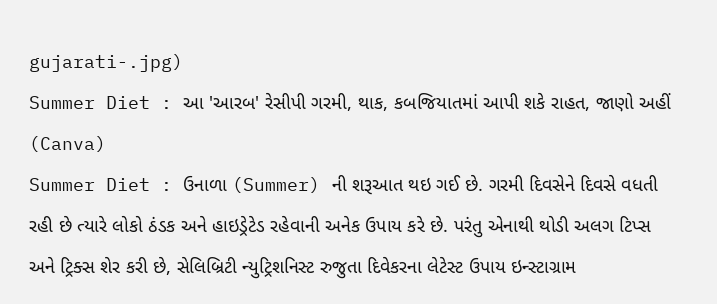gujarati-.jpg)
Summer Diet : આ 'આરબ' રેસીપી ગરમી, થાક, કબજિયાતમાં આપી શકે રાહત, જાણો અહીં (Canva)
Summer Diet : ઉનાળા (Summer) ની શરૂઆત થઇ ગઈ છે. ગરમી દિવસેને દિવસે વધતી રહી છે ત્યારે લોકો ઠંડક અને હાઇડ્રેટેડ રહેવાની અનેક ઉપાય કરે છે. પરંતુ એનાથી થોડી અલગ ટિપ્સ અને ટ્રિક્સ શેર કરી છે, સેલિબ્રિટી ન્યુટ્રિશનિસ્ટ રુજુતા દિવેકરના લેટેસ્ટ ઉપાય ઇન્સ્ટાગ્રામ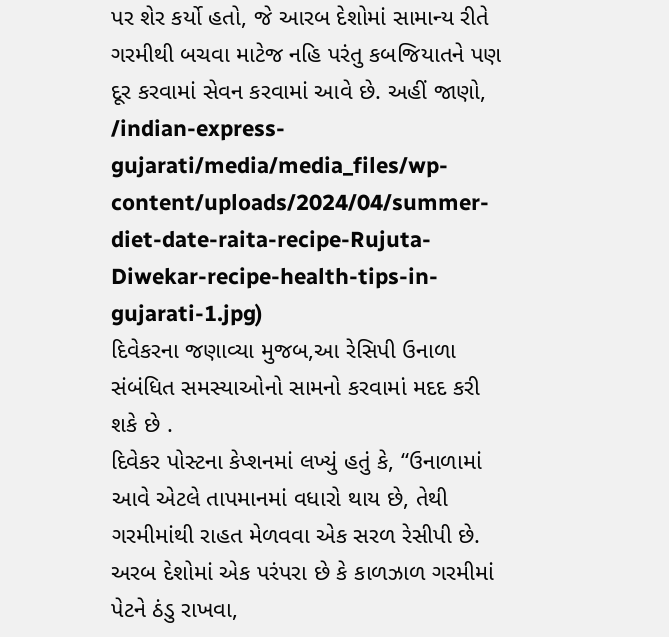પર શેર કર્યો હતો, જે આરબ દેશોમાં સામાન્ય રીતે ગરમીથી બચવા માટેજ નહિ પરંતુ કબજિયાતને પણ દૂર કરવામાં સેવન કરવામાં આવે છે. અહીં જાણો,
/indian-express-gujarati/media/media_files/wp-content/uploads/2024/04/summer-diet-date-raita-recipe-Rujuta-Diwekar-recipe-health-tips-in-gujarati-1.jpg)
દિવેકરના જણાવ્યા મુજબ,આ રેસિપી ઉનાળા સંબંધિત સમસ્યાઓનો સામનો કરવામાં મદદ કરી શકે છે .
દિવેકર પોસ્ટના કેપ્શનમાં લખ્યું હતું કે, “ઉનાળામાં આવે એટલે તાપમાનમાં વધારો થાય છે, તેથી ગરમીમાંથી રાહત મેળવવા એક સરળ રેસીપી છે. અરબ દેશોમાં એક પરંપરા છે કે કાળઝાળ ગરમીમાં પેટને ઠંડુ રાખવા,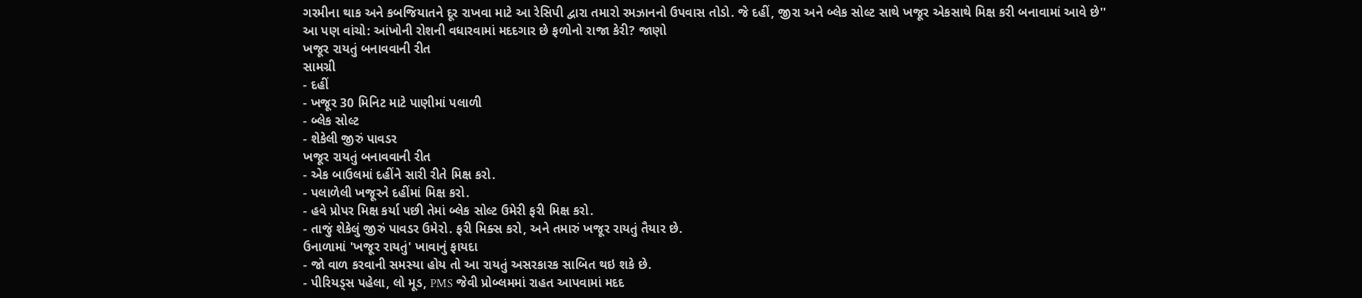ગરમીના થાક અને કબજિયાતને દૂર રાખવા માટે આ રેસિપી દ્વારા તમારો રમઝાનનો ઉપવાસ તોડો. જે દહીં, જીરા અને બ્લેક સોલ્ટ સાથે ખજૂર એકસાથે મિક્ષ કરી બનાવામાં આવે છે''
આ પણ વાંચો: આંખોની રોશની વધારવામાં મદદગાર છે ફળોનો રાજા કેરી? જાણો
ખજૂર રાયતું બનાવવાની રીત
સામગ્રી
- દહીં
- ખજૂર 30 મિનિટ માટે પાણીમાં પલાળી
- બ્લેક સોલ્ટ
- શેકેલી જીરું પાવડર
ખજૂર રાયતું બનાવવાની રીત
- એક બાઉલમાં દહીંને સારી રીતે મિક્ષ કરો.
- પલાળેલી ખજૂરને દહીંમાં મિક્ષ કરો.
- હવે પ્રોપર મિક્ષ કર્યા પછી તેમાં બ્લેક સોલ્ટ ઉમેરી ફરી મિક્ષ કરો.
- તાજું શેકેલું જીરું પાવડર ઉમેરો. ફરી મિક્સ કરો, અને તમારું ખજૂર રાયતું તૈયાર છે.
ઉનાળામાં 'ખજૂર રાયતું' ખાવાનું ફાયદા
- જો વાળ કરવાની સમસ્યા હોય તો આ રાયતું અસરકારક સાબિત થઇ શકે છે.
- પીરિયડ્સ પહેલા, લો મૂડ, PMS જેવી પ્રોબ્લમમાં રાહત આપવામાં મદદ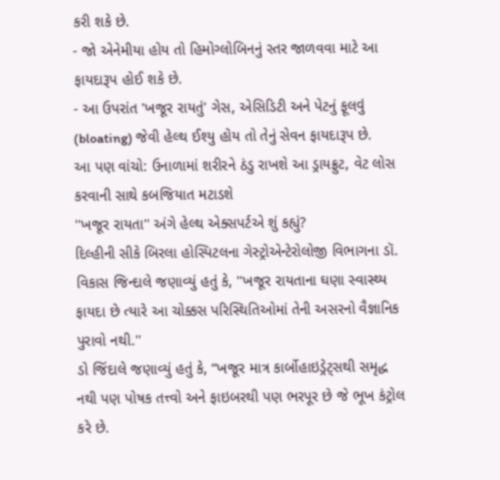કરી શકે છે.
- જો એનેમીયા હોય તો હિમોગ્લોબિનનું સ્તર જાળવવા માટે આ ફાયદારૂપ હોઈ શકે છે.
- આ ઉપરાંત 'ખજૂર રાયતું' ગેસ, એસિડિટી અને પેટનું ફૂલવું (bloating) જેવી હેલ્થ ઈશ્યુ હોય તો તેનું સેવન ફાયદારૂપ છે.
આ પણ વાંચો: ઉનાળામાં શરીરને ઠંડુ રાખશે આ ડ્રાયફ્રુટ, વેટ લોસ કરવાની સાથે કબજિયાત મટાડશે
''ખજૂર રાયતા'' અંગે હેલ્થ એક્સપર્ટએ શું કહ્યું?
દિલ્હીની સીકે બિરલા હોસ્પિટલના ગેસ્ટ્રોએન્ટેરોલોજી વિભાગના ડૉ. વિકાસ જિન્દાલે જણાવ્યું હતું કે, ''ખજૂર રાયતાના ઘણા સ્વાસ્થ્ય ફાયદા છે ત્યારે આ ચોક્કસ પરિસ્થિતિઓમાં તેની અસરનો વૈજ્ઞાનિક પુરાવો નથી.''
ડો જિંદાલે જણાવ્યું હતું કે, “ખજૂર માત્ર કાર્બોહાઇડ્રેટ્સથી સમૃદ્ધ નથી પણ પોષક તત્ત્વો અને ફાઇબરથી પણ ભરપૂર છે જે ભૂખ કંટ્રોલ કરે છે.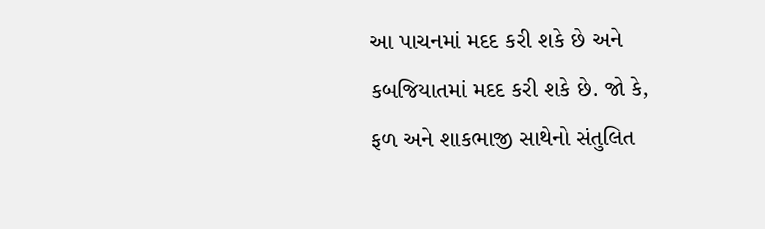આ પાચનમાં મદદ કરી શકે છે અને કબજિયાતમાં મદદ કરી શકે છે. જો કે, ફળ અને શાકભાજી સાથેનો સંતુલિત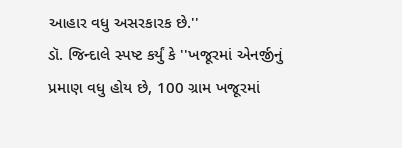આહાર વધુ અસરકારક છે.''
ડૉ. જિન્દાલે સ્પષ્ટ કર્યું કે ''ખજૂરમાં એનર્જીનું પ્રમાણ વધુ હોય છે, 100 ગ્રામ ખજૂરમાં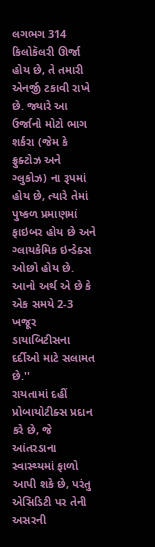લગભગ 314 કિલોકૅલરી ઊર્જા હોય છે, તે તમારી એનર્જી ટકાવી રાખે છે. જ્યારે આ ઉર્જાનો મોટો ભાગ શર્કરા (જેમ કે ફ્રુક્ટોઝ અને ગ્લુકોઝ) ના રૂપમાં હોય છે, ત્યારે તેમાં પુષ્કળ પ્રમાણમાં ફાઇબર હોય છે અને ગ્લાયકેમિક ઇન્ડેક્સ ઓછો હોય છે. આનો અર્થ એ છે કે એક સમયે 2-3 ખજૂર ડાયાબિટીસના દર્દીઓ માટે સલામત છે.''
રાયતામાં દહીં પ્રોબાયોટીક્સ પ્રદાન કરે છે, જે આંતરડાના સ્વાસ્થ્યમાં ફાળો આપી શકે છે, પરંતુ એસિડિટી પર તેની અસરની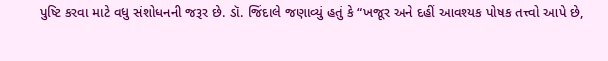પુષ્ટિ કરવા માટે વધુ સંશોધનની જરૂર છે. ડૉ. જિંદાલે જણાવ્યું હતું કે “ખજૂર અને દહીં આવશ્યક પોષક તત્ત્વો આપે છે,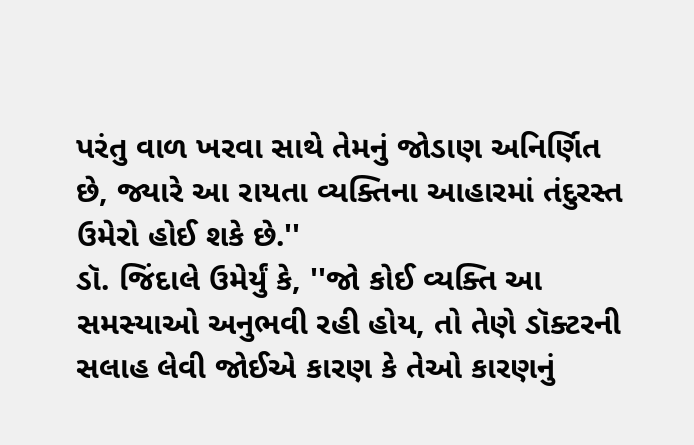પરંતુ વાળ ખરવા સાથે તેમનું જોડાણ અનિર્ણિત છે, જ્યારે આ રાયતા વ્યક્તિના આહારમાં તંદુરસ્ત ઉમેરો હોઈ શકે છે.''
ડૉ. જિંદાલે ઉમેર્યું કે, ''જો કોઈ વ્યક્તિ આ સમસ્યાઓ અનુભવી રહી હોય, તો તેણે ડૉક્ટરની સલાહ લેવી જોઈએ કારણ કે તેઓ કારણનું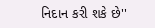નિદાન કરી શકે છે''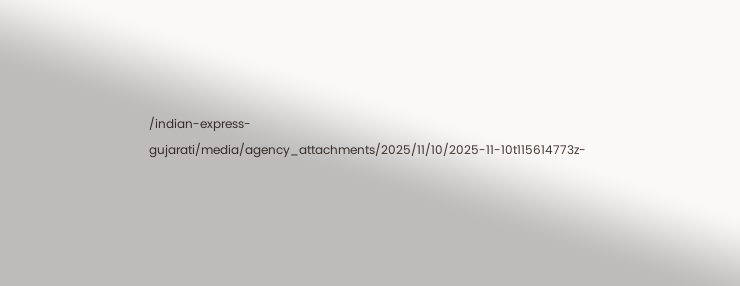/indian-express-gujarati/media/agency_attachments/2025/11/10/2025-11-10t115614773z-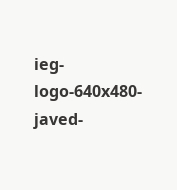ieg-logo-640x480-javed-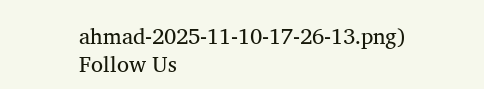ahmad-2025-11-10-17-26-13.png)
Follow Us